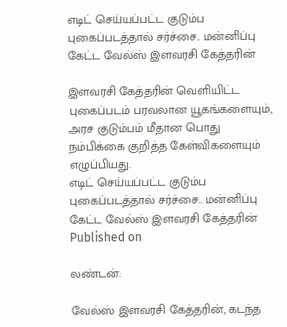எடிட் செய்யப்பட்ட குடும்ப புகைப்படத்தால் சர்ச்சை.. மன்னிப்பு கேட்ட வேல்ஸ் இளவரசி கேத்தரின்

இளவரசி கேத்தரின் வெளியிட்ட புகைப்படம் பரவலான யூகங்களையும், அரச குடும்பம் மீதான பொது நம்பிக்கை குறித்த கேள்விகளையும் எழுப்பியது.
எடிட் செய்யப்பட்ட குடும்ப புகைப்படத்தால் சர்ச்சை.. மன்னிப்பு கேட்ட வேல்ஸ் இளவரசி கேத்தரின்
Published on

லண்டன்:

வேல்ஸ் இளவரசி கேத்தரின், கடந்த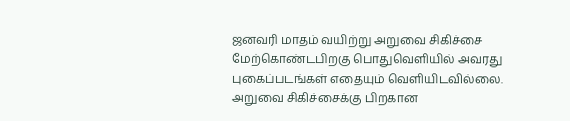ஜனவரி மாதம் வயிற்று அறுவை சிகிச்சை மேற்கொண்டபிறகு பொதுவெளியில் அவரது புகைப்படங்கள் எதையும் வெளியிடவில்லை. அறுவை சிகிச்சைக்கு பிறகான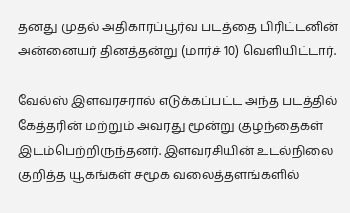தனது முதல் அதிகாரப்பூர்வ படத்தை பிரிட்டனின் அன்னையர் தினத்தன்று (மார்ச் 10) வெளியிட்டார்.

வேல்ஸ் இளவரசரால் எடுக்கப்பட்ட அந்த படத்தில் கேத்தரின் மற்றும் அவரது மூன்று குழந்தைகள் இடம்பெற்றிருந்தனர். இளவரசியின் உடல்நிலை குறித்த யூகங்கள் சமூக வலைத்தளங்களில்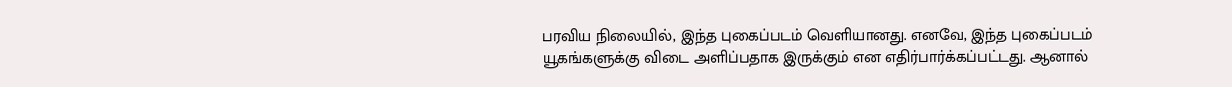பரவிய நிலையில், இந்த புகைப்படம் வெளியானது. எனவே, இந்த புகைப்படம் யூகங்களுக்கு விடை அளிப்பதாக இருக்கும் என எதிர்பார்க்கப்பட்டது. ஆனால்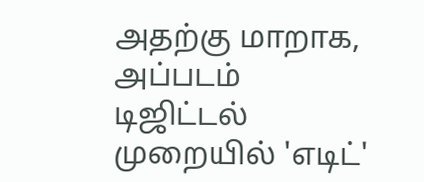அதற்கு மாறாக, அப்படம் டிஜிட்டல் முறையில் 'எடிட்'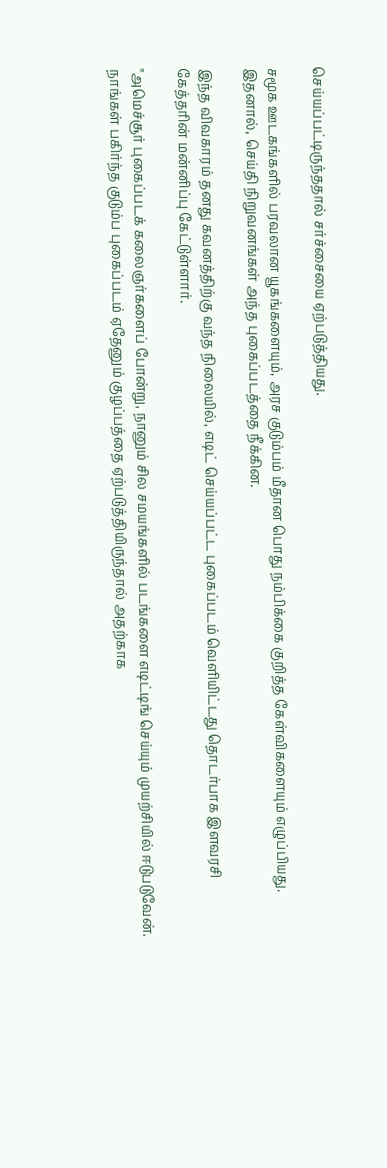செய்யப்பட்டிருந்ததால் சர்ச்சையை ஏற்படுத்தியது.

சமூக ஊடகங்களில் பரவலான யூகங்களையும், அரச குடும்பம் மீதான பொது நம்பிக்கை குறித்த கேள்விகளையும் எழுப்பியது. இதனால், செய்தி நிறுவனங்கள் அந்த புகைப்படத்தை நீக்கின.

இந்த விவகாரம் தனது கவனத்திற்கு வந்த நிலையில், எடிட் செய்யப்பட்ட புகைப்படம் வெளியிட்டது தொடர்பாக இளவரசி கேத்தரின் மன்னிப்பு கேட்டுள்ளார்.

"அமெச்சூர் புகைப்படக் கலைஞர்களைப் போன்று, நானும் சில சமயங்களில் படங்களை எடிட்டிங் செய்யும் முயற்சியில் ஈடுபடுவேன். நாங்கள் பகிர்ந்த குடும்ப புகைப்படம் ஏதேனும் குழப்பத்தை ஏற்படுத்தியிருந்தால் அதற்காக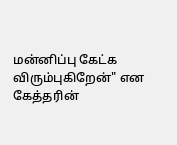மன்னிப்பு கேட்க விரும்புகிறேன்" என கேத்தரின்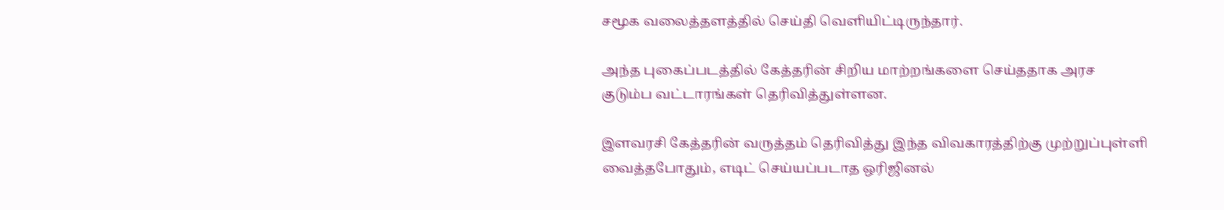சமூக வலைத்தளத்தில் செய்தி வெளியிட்டிருந்தார்.

அந்த புகைப்படத்தில் கேத்தரின் சிறிய மாற்றங்களை செய்ததாக அரச குடும்ப வட்டாரங்கள் தெரிவித்துள்ளன.

இளவரசி கேத்தரின் வருத்தம் தெரிவித்து இந்த விவகாரத்திற்கு முற்றுப்புள்ளி வைத்தபோதும், எடிட் செய்யப்படாத ஒரிஜினல்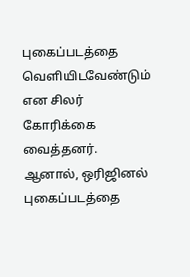புகைப்படத்தை வெளியிடவேண்டும் என சிலர் கோரிக்கை வைத்தனர். ஆனால், ஒரிஜினல் புகைப்படத்தை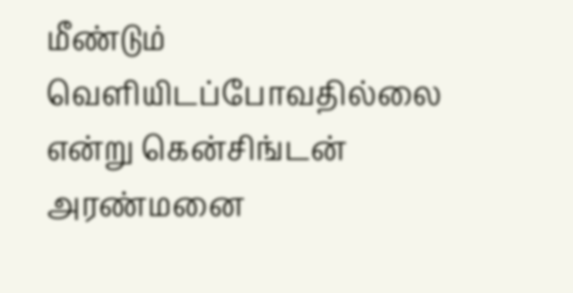மீண்டும் வெளியிடப்போவதில்லை என்று கென்சிங்டன் அரண்மனை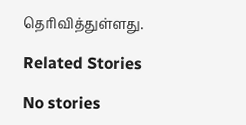தெரிவித்துள்ளது.

Related Stories

No stories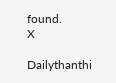found.
X

Dailythanthi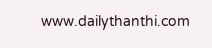www.dailythanthi.com